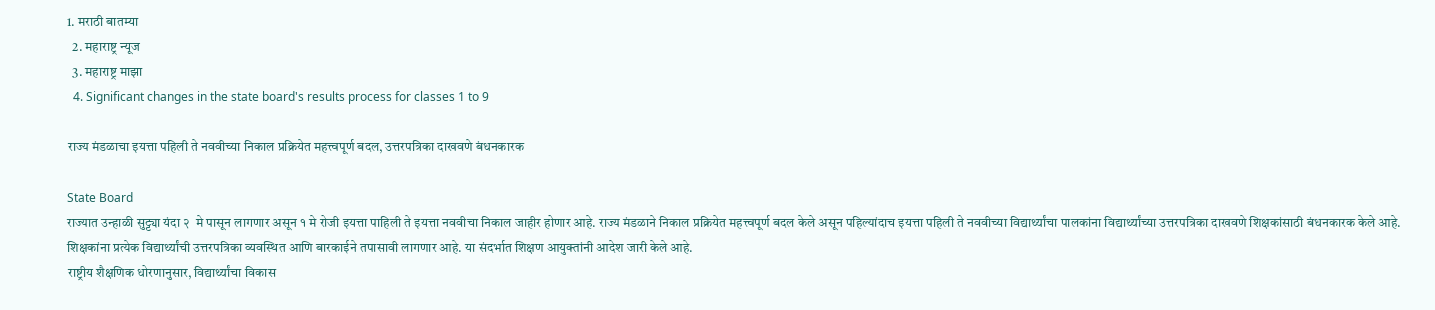1. मराठी बातम्या
  2. महाराष्ट्र न्यूज
  3. महाराष्ट्र माझा
  4. Significant changes in the state board's results process for classes 1 to 9

राज्य मंडळाचा इयत्ता पहिली ते नववीच्या निकाल प्रक्रियेत महत्त्वपूर्ण बदल, उत्तरपत्रिका दाखवणे बंधनकारक

State Board
राज्यात उन्हाळी सुट्ट्या यंदा २  मे पासून लागणार असून १ मे रोजी इयत्ता पाहिली ते इयत्ता नववीचा निकाल जाहीर होणार आहे. राज्य मंडळाने निकाल प्रक्रियेत महत्त्वपूर्ण बदल केले असून पहिल्यांदाच इयत्ता पहिली ते नववीच्या विद्यार्थ्यांचा पालकांना विद्यार्थ्यांच्या उत्तरपत्रिका दाखवणे शिक्षकांसाठी बंधनकारक केले आहे.
शिक्षकांना प्रत्येक विद्यार्थ्यांची उत्तरपत्रिका व्यवस्थित आणि बारकाईने तपासावी लागणार आहे. या संदर्भात शिक्षण आयुक्तांनी आदेश जारी केले आहे.
राष्ट्रीय शैक्षणिक धोरणानुसार, विद्यार्थ्यांचा विकास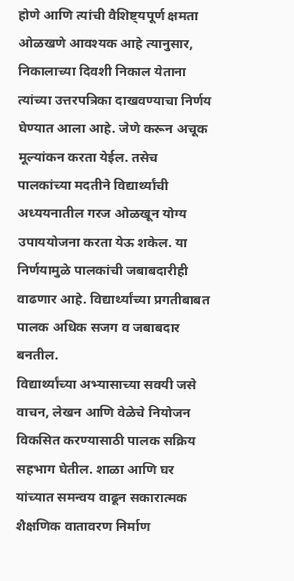होणे आणि त्यांची वैशिष्ट्यपूर्ण क्षमता ओळखणे आवश्यक आहे त्यानुसार, निकालाच्या दिवशी निकाल येताना त्यांच्या उत्तरपत्रिका दाखवण्याचा निर्णय घेण्यात आला आहे. जेणे करून अचूक मूल्यांकन करता येईल. तसेच पालकांच्या मदतीने विद्यार्थ्यांची अध्ययनातील गरज ओळखून योग्य उपाययोजना करता येऊ शकेल. या निर्णयामुळे पालकांची जबाबदारीही वाढणार आहे. विद्यार्थ्यांच्या प्रगतीबाबत पालक अधिक सजग व जबाबदार बनतील.
विद्यार्थ्यांच्या अभ्यासाच्या सवयी जसे वाचन, लेखन आणि वेळेचे नियोजन विकसित करण्यासाठी पालक सक्रिय सहभाग घेतील. शाळा आणि घर यांच्यात समन्वय वाढून सकारात्मक शैक्षणिक वातावरण निर्माण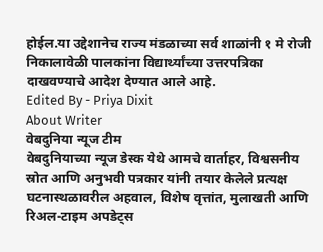होईल.या उद्देशानेच राज्य मंडळाच्या सर्व शाळांनी १ मे रोजी निकालावेळी पालकांना विद्यार्थ्यांच्या उत्तरपत्रिका दाखवण्याचे आदेश देण्यात आले आहे.
Edited By - Priya Dixit
About Writer
वेबदुनिया न्यूज टीम
वेबदुनियाच्या न्यूज डेस्क येथे आमचे वार्ताहर, विश्वसनीय स्रोत आणि अनुभवी पत्रकार यांनी तयार केलेले प्रत्यक्ष घटनास्थळावरील अहवाल, विशेष वृत्तांत, मुलाखती आणि रिअल-टाइम अपडेट्स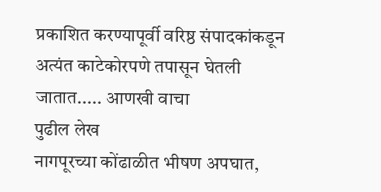प्रकाशित करण्यापूर्वी वरिष्ठ संपादकांकडून अत्यंत काटेकोरपणे तपासून घेतली जातात..... आणखी वाचा
पुढील लेख
नागपूरच्या कोंढाळीत भीषण अपघात,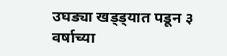उघड्या खड्ड्यात पडून ३ वर्षाच्या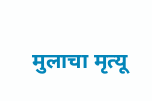मुलाचा मृत्यू